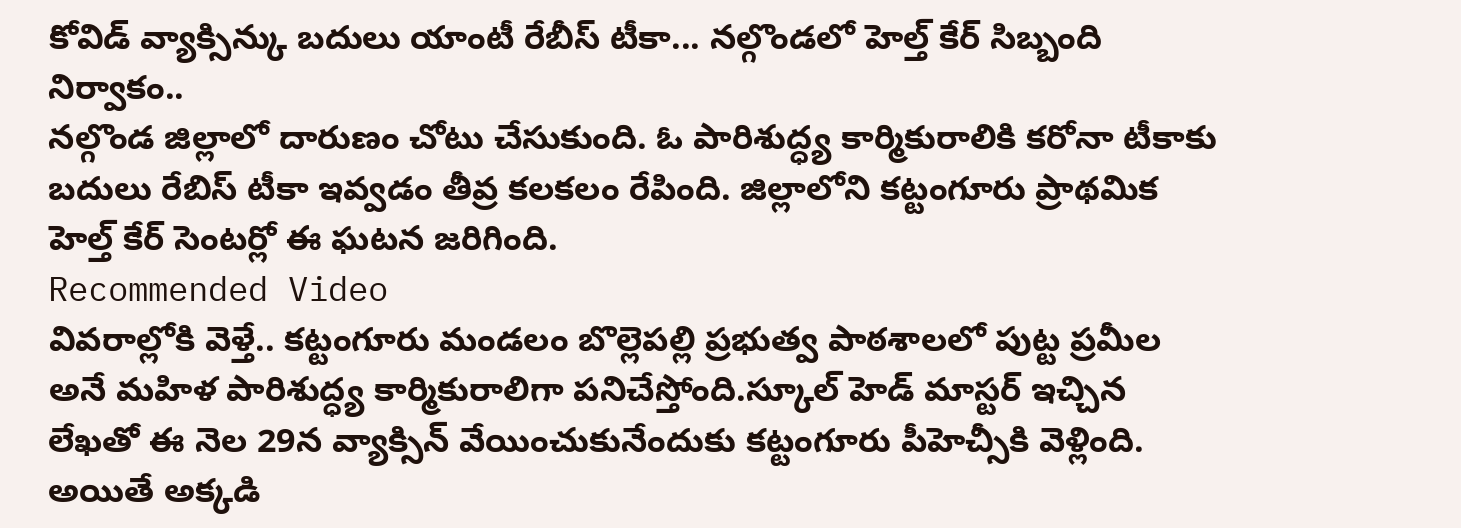కోవిడ్ వ్యాక్సిన్కు బదులు యాంటీ రేబీస్ టీకా... నల్గొండలో హెల్త్ కేర్ సిబ్బంది నిర్వాకం..
నల్గొండ జిల్లాలో దారుణం చోటు చేసుకుంది. ఓ పారిశుద్ధ్య కార్మికురాలికి కరోనా టీకాకు బదులు రేబిస్ టీకా ఇవ్వడం తీవ్ర కలకలం రేపింది. జిల్లాలోని కట్టంగూరు ప్రాథమిక హెల్త్ కేర్ సెంటర్లో ఈ ఘటన జరిగింది.
Recommended Video
వివరాల్లోకి వెళ్తే.. కట్టంగూరు మండలం బొల్లెపల్లి ప్రభుత్వ పాఠశాలలో పుట్ట ప్రమీల అనే మహిళ పారిశుద్ధ్య కార్మికురాలిగా పనిచేస్తోంది.స్కూల్ హెడ్ మాస్టర్ ఇచ్చిన లేఖతో ఈ నెల 29న వ్యాక్సిన్ వేయించుకునేందుకు కట్టంగూరు పీహెచ్సీకి వెళ్లింది. అయితే అక్కడి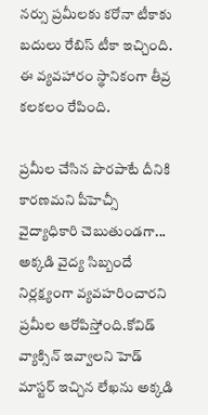నర్సు ప్రమీలకు కరోనా టీకాకు బదులు రేబిస్ టీకా ఇచ్చింది. ఈ వ్యవహారం స్థానికంగా తీవ్ర కలకలం రేపింది.

ప్రమీల చేసిన పొరపాటే దీనికి కారణమని పీహెచ్సీ వైద్యాధికారి చెబుతుండగా... అక్కడి వైద్య సిబ్బందే నిర్లక్ష్యంగా వ్యవహరించారని ప్రమీల ఆరోపిస్తోంది.కోవిడ్ వ్యాక్సిన్ ఇవ్వాలని హెడ్ మాస్టర్ ఇచ్చిన లేఖను అక్కడి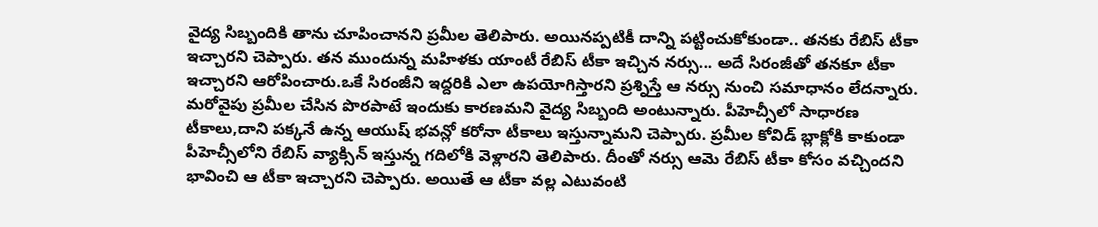వైద్య సిబ్బందికి తాను చూపించానని ప్రమీల తెలిపారు. అయినప్పటికీ దాన్ని పట్టించుకోకుండా.. తనకు రేబిస్ టీకా ఇచ్చారని చెప్పారు. తన ముందున్న మహిళకు యాంటీ రేబిస్ టీకా ఇచ్చిన నర్సు... అదే సిరంజీతో తనకూ టీకా ఇచ్చారని ఆరోపించారు.ఒకే సిరంజీని ఇద్దరికి ఎలా ఉపయోగిస్తారని ప్రశ్నిస్తే ఆ నర్సు నుంచి సమాధానం లేదన్నారు.
మరోవైపు ప్రమీల చేసిన పొరపాటే ఇందుకు కారణమని వైద్య సిబ్బంది అంటున్నారు. పీహెచ్సీలో సాధారణ టీకాలు,దాని పక్కనే ఉన్న ఆయుష్ భవన్లో కరోనా టీకాలు ఇస్తున్నామని చెప్పారు. ప్రమీల కోవిడ్ బ్లాక్లోకి కాకుండా పీహెచ్సీలోని రేబిస్ వ్యాక్సిన్ ఇస్తున్న గదిలోకి వెళ్లారని తెలిపారు. దీంతో నర్సు ఆమె రేబిస్ టీకా కోసం వచ్చిందని భావించి ఆ టీకా ఇచ్చారని చెప్పారు. అయితే ఆ టీకా వల్ల ఎటువంటి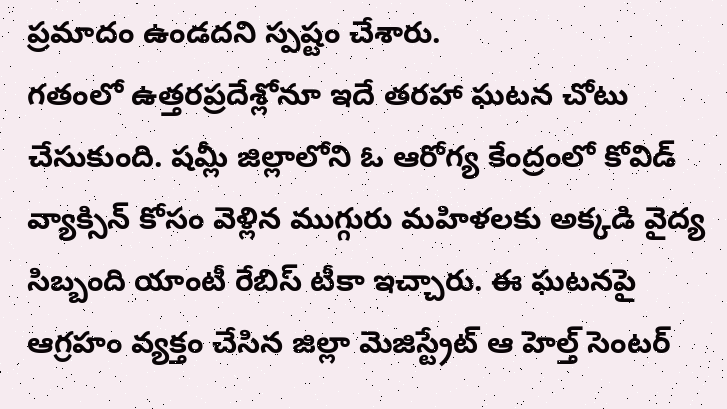ప్రమాదం ఉండదని స్పష్టం చేశారు.
గతంలో ఉత్తరప్రదేశ్లోనూ ఇదే తరహా ఘటన చోటు చేసుకుంది. షమ్లీ జిల్లాలోని ఓ ఆరోగ్య కేంద్రంలో కోవిడ్ వ్యాక్సిన్ కోసం వెళ్లిన ముగ్గురు మహిళలకు అక్కడి వైద్య సిబ్బంది యాంటీ రేబిస్ టీకా ఇచ్చారు. ఈ ఘటనపై ఆగ్రహం వ్యక్తం చేసిన జిల్లా మెజిస్ట్రేట్ ఆ హెల్త్ సెంటర్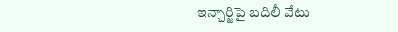ఇన్చార్జిపై బదిలీ వేటు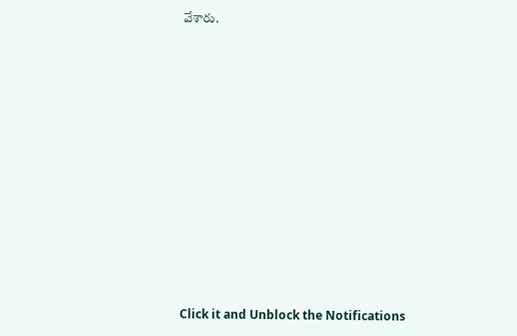వేశారు.












Click it and Unblock the Notifications